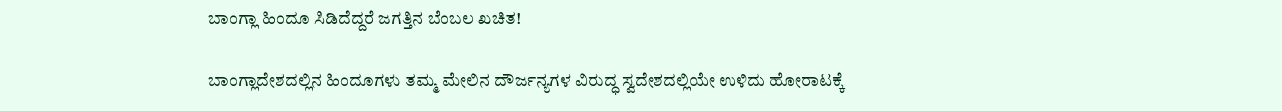ಬಾಂಗ್ಲಾ ಹಿಂದೂ ಸಿಡಿದೆದ್ದರೆ ಜಗತ್ತಿನ ಬೆಂಬಲ ಖಚಿತ!

ಬಾಂಗ್ಲಾದೇಶದಲ್ಲಿನ ಹಿಂದೂಗಳು ತಮ್ಮ ಮೇಲಿನ ದೌರ್ಜನ್ಯಗಳ ವಿರುದ್ಧ ಸ್ವದೇಶದಲ್ಲಿಯೇ ಉಳಿದು ಹೋರಾಟಕ್ಕೆ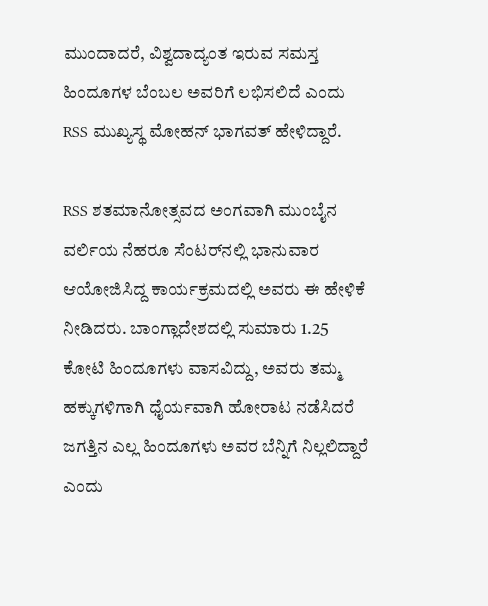ಮುಂದಾದರೆ, ವಿಶ್ವದಾದ್ಯಂತ ಇರುವ ಸಮಸ್ತ ಹಿಂದೂಗಳ ಬೆಂಬಲ ಅವರಿಗೆ ಲಭಿಸಲಿದೆ ಎಂದು RSS ಮುಖ್ಯಸ್ಥ ಮೋಹನ್ ಭಾಗವತ್ ಹೇಳಿದ್ದಾರೆ.

RSS ಶತಮಾನೋತ್ಸವದ ಅಂಗವಾಗಿ ಮುಂಬೈನ ವರ್ಲಿಯ ನೆಹರೂ ಸೆಂಟರ್‌ನಲ್ಲಿ ಭಾನುವಾರ ಆಯೋಜಿಸಿದ್ದ ಕಾರ್ಯಕ್ರಮದಲ್ಲಿ ಅವರು ಈ ಹೇಳಿಕೆ ನೀಡಿದರು. ಬಾಂಗ್ಲಾದೇಶದಲ್ಲಿ ಸುಮಾರು 1.25 ಕೋಟಿ ಹಿಂದೂಗಳು ವಾಸವಿದ್ದು, ಅವರು ತಮ್ಮ ಹಕ್ಕುಗಳಿಗಾಗಿ ಧೈರ್ಯವಾಗಿ ಹೋರಾಟ ನಡೆಸಿದರೆ ಜಗತ್ತಿನ ಎಲ್ಲ ಹಿಂದೂಗಳು ಅವರ ಬೆನ್ನಿಗೆ ನಿಲ್ಲಲಿದ್ದಾರೆ ಎಂದು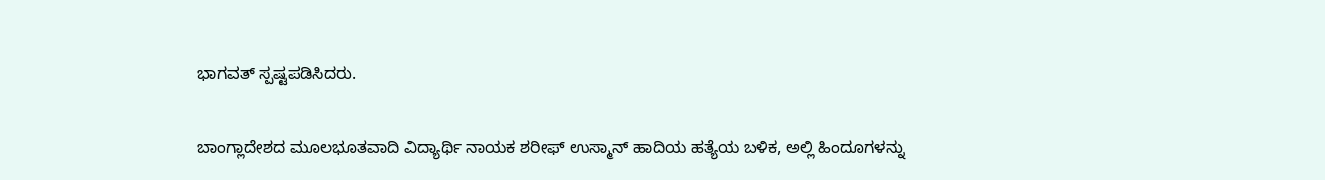ಭಾಗವತ್ ಸ್ಪಷ್ಟಪಡಿಸಿದರು.

ಬಾಂಗ್ಲಾದೇಶದ ಮೂಲಭೂತವಾದಿ ವಿದ್ಯಾರ್ಥಿ ನಾಯಕ ಶರೀಫ್ ಉಸ್ಮಾನ್ ಹಾದಿಯ ಹತ್ಯೆಯ ಬಳಿಕ, ಅಲ್ಲಿ ಹಿಂದೂಗಳನ್ನು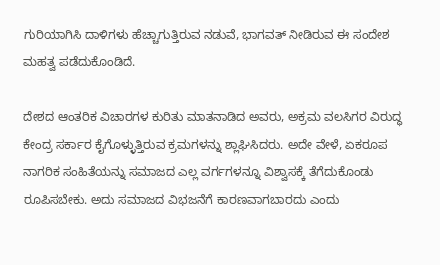ಗುರಿಯಾಗಿಸಿ ದಾಳಿಗಳು ಹೆಚ್ಚಾಗುತ್ತಿರುವ ನಡುವೆ, ಭಾಗವತ್ ನೀಡಿರುವ ಈ ಸಂದೇಶ ಮಹತ್ವ ಪಡೆದುಕೊಂಡಿದೆ.

ದೇಶದ ಆಂತರಿಕ ವಿಚಾರಗಳ ಕುರಿತು ಮಾತನಾಡಿದ ಅವರು, ಅಕ್ರಮ ವಲಸಿಗರ ವಿರುದ್ಧ ಕೇಂದ್ರ ಸರ್ಕಾರ ಕೈಗೊಳ್ಳುತ್ತಿರುವ ಕ್ರಮಗಳನ್ನು ಶ್ಲಾಘಿಸಿದರು. ಅದೇ ವೇಳೆ, ಏಕರೂಪ ನಾಗರಿಕ ಸಂಹಿತೆಯನ್ನು ಸಮಾಜದ ಎಲ್ಲ ವರ್ಗಗಳನ್ನೂ ವಿಶ್ವಾಸಕ್ಕೆ ತೆಗೆದುಕೊಂಡು ರೂಪಿಸಬೇಕು. ಅದು ಸಮಾಜದ ವಿಭಜನೆಗೆ ಕಾರಣವಾಗಬಾರದು ಎಂದು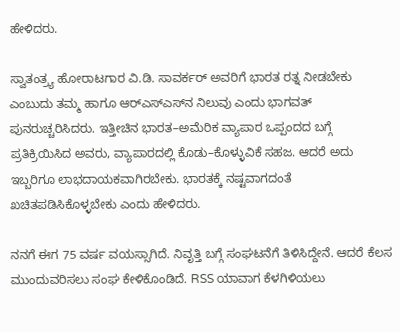ಹೇಳಿದರು.

ಸ್ವಾತಂತ್ರ್ಯ ಹೋರಾಟಗಾರ ವಿ.ಡಿ. ಸಾವರ್ಕರ್ ಅವರಿಗೆ ಭಾರತ ರತ್ನ ನೀಡಬೇಕು ಎಂಬುದು ತಮ್ಮ ಹಾಗೂ ಆರ್‌ಎಸ್‌ಎಸ್‌ನ ನಿಲುವು ಎಂದು ಭಾಗವತ್ ಪುನರುಚ್ಚರಿಸಿದರು. ಇತ್ತೀಚಿನ ಭಾರತ–ಅಮೆರಿಕ ವ್ಯಾಪಾರ ಒಪ್ಪಂದದ ಬಗ್ಗೆ ಪ್ರತಿಕ್ರಿಯಿಸಿದ ಅವರು, ವ್ಯಾಪಾರದಲ್ಲಿ ಕೊಡು–ಕೊಳ್ಳುವಿಕೆ ಸಹಜ. ಆದರೆ ಅದು ಇಬ್ಬರಿಗೂ ಲಾಭದಾಯಕವಾಗಿರಬೇಕು. ಭಾರತಕ್ಕೆ ನಷ್ಟವಾಗದಂತೆ ಖಚಿತಪಡಿಸಿಕೊಳ್ಳಬೇಕು ಎಂದು ಹೇಳಿದರು.

ನನಗೆ ಈಗ 75 ವರ್ಷ ವಯಸ್ಸಾಗಿದೆ. ನಿವೃತ್ತಿ ಬಗ್ಗೆ ಸಂಘಟನೆಗೆ ತಿಳಿಸಿದ್ದೇನೆ. ಆದರೆ ಕೆಲಸ ಮುಂದುವರಿಸಲು ಸಂಘ ಕೇಳಿಕೊಂಡಿದೆ. RSS ಯಾವಾಗ ಕೆಳಗಿಳಿಯಲು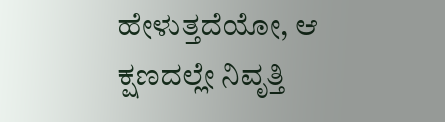ಹೇಳುತ್ತದೆಯೋ, ಆ ಕ್ಷಣದಲ್ಲೇ ನಿವೃತ್ತಿ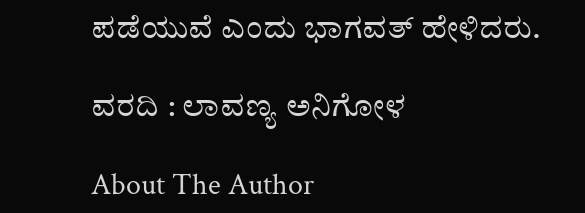ಪಡೆಯುವೆ ಎಂದು ಭಾಗವತ್ ಹೇಳಿದರು.

ವರದಿ : ಲಾವಣ್ಯ ಅನಿಗೋಳ

About The Author